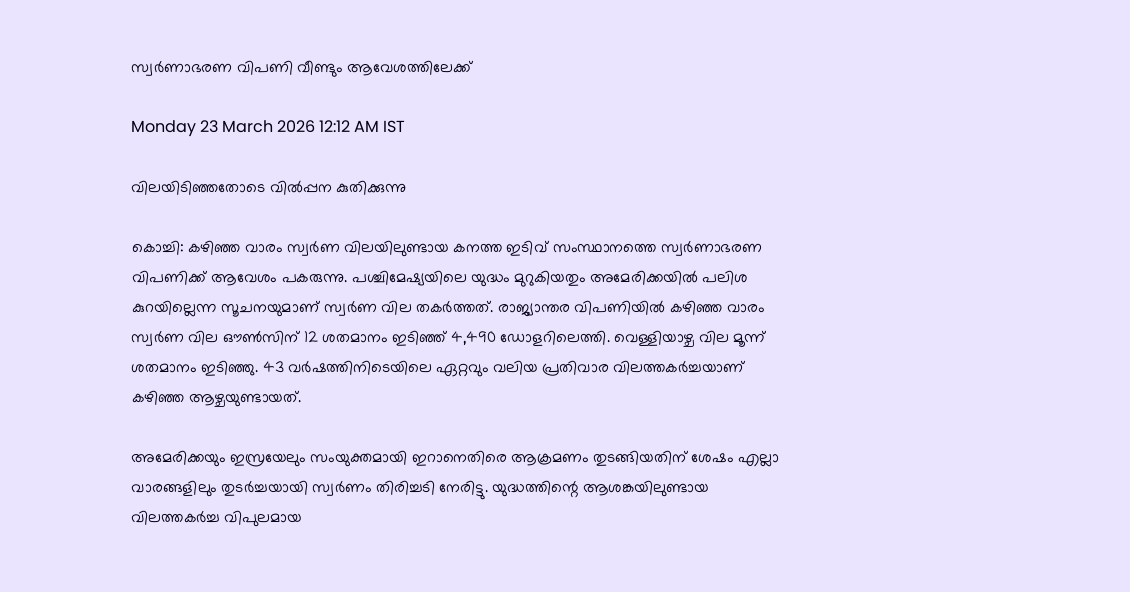സ്വർണാഭരണ വിപണി വീണ്ടും ആവേശത്തിലേക്ക്

Monday 23 March 2026 12:12 AM IST

വിലയിടിഞ്ഞതോടെ വിൽപ്പന കുതിക്കുന്നു

കൊച്ചി: കഴിഞ്ഞ വാരം സ്വർണ വിലയിലുണ്ടായ കനത്ത ഇടിവ് സംസ്ഥാനത്തെ സ്വർണാഭരണ വിപണിക്ക് ആവേശം പകരുന്നു. പശ്ചിമേഷ്യയിലെ യുദ്ധം മുറുകിയതും അമേരിക്കയിൽ പലിശ കുറയില്ലെന്ന സൂചനയുമാണ് സ്വർണ വില തകർത്തത്. രാജ്യാന്തര വിപണിയിൽ കഴിഞ്ഞ വാരം സ്വർണ വില ഔൺസിന് 12 ശതമാനം ഇടിഞ്ഞ് 4,490 ഡോളറിലെത്തി. വെള്ളിയാഴ്ച വില മൂന്ന് ശതമാനം ഇടിഞ്ഞു. 43 വർഷത്തിനിടെയിലെ ഏറ്റവും വലിയ പ്രതിവാര വിലത്തകർച്ചയാണ് കഴിഞ്ഞ ആഴ്ചയുണ്ടായത്.

അമേരിക്കയും ഇസ്രയേലും സംയുക്തമായി ഇറാനെതിരെ ആക്രമണം തുടങ്ങിയതിന് ശേഷം എല്ലാ വാരങ്ങളിലും തുടർച്ചയായി സ്വർണം തിരിച്ചടി നേരിട്ടു. യുദ്ധത്തിന്റെ ആശങ്കയിലുണ്ടായ വിലത്തകർച്ച വിപുലമായ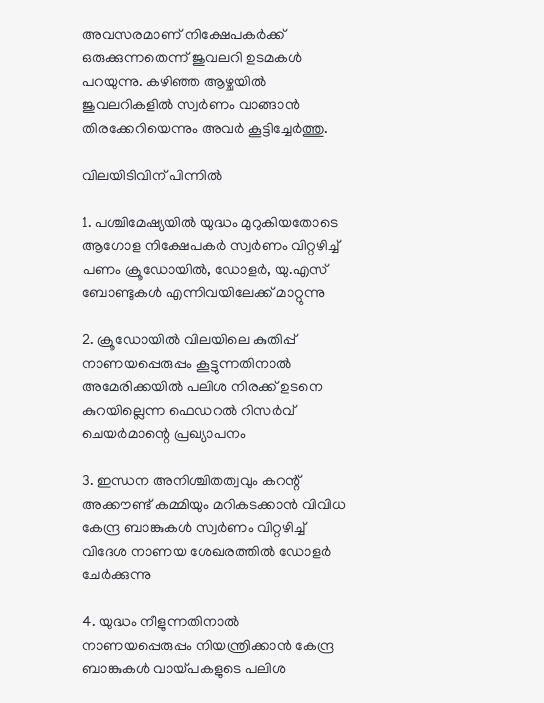അവസരമാണ് നിക്ഷേപകർക്ക് ഒരുക്കുന്നതെന്ന് ജുവലറി ഉടമകൾ പറയുന്നു. കഴിഞ്ഞ ആഴ്ചയിൽ ജുവലറികളിൽ സ്വർണം വാങ്ങാൻ തിരക്കേറിയെന്നും അവർ കൂട്ടിച്ചേർത്തു.

വിലയിടിവിന് പിന്നിൽ

1. പശ്ചിമേഷ്യയിൽ യുദ്ധം മുറുകിയതോടെ ആഗോള നിക്ഷേപകർ സ്വർണം വിറ്റഴിച്ച് പണം ക്രൂഡോയിൽ, ഡോളർ, യു.എസ് ബോണ്ടുകൾ എന്നിവയിലേക്ക് മാറ്റുന്നു

2. ക്രൂഡോയിൽ വിലയിലെ കുതിപ്പ് നാണയപ്പെരുപ്പം കൂട്ടുന്നതിനാൽ അമേരിക്കയിൽ പലിശ നിരക്ക് ഉടനെ കുറയില്ലെന്ന ഫെഡറൽ റിസർവ് ചെയർമാന്റെ പ്രഖ്യാപനം

3. ഇന്ധന അനിശ്ചിതത്വവും കറന്റ് അക്കൗണ്ട് കമ്മിയും മറികടക്കാൻ വിവിധ കേന്ദ്ര ബാങ്കുകൾ സ്വർണം വിറ്റഴിച്ച് വിദേശ നാണയ ശേഖരത്തിൽ ഡോളർ ചേർക്കുന്നു

4. യുദ്ധം നീളുന്നതിനാൽ നാണയപ്പെരുപ്പം നിയന്ത്രിക്കാൻ കേന്ദ്ര ബാങ്കുകൾ വായ്പകളുടെ പലിശ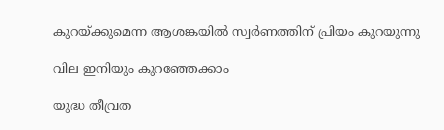കുറയ്ക്കുമെന്ന ആശങ്കയിൽ സ്വർണത്തിന് പ്രിയം കുറയുന്നു

വില ഇനിയും കുറഞ്ഞേക്കാം

യുദ്ധ തീവ്രത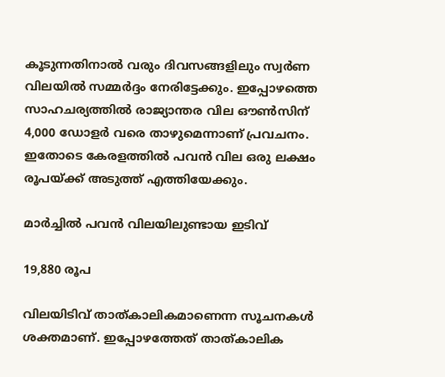കൂടുന്നതിനാൽ വരും ദിവസങ്ങളിലും സ്വർണ വിലയിൽ സമ്മർദ്ദം നേരിട്ടേക്കും. ഇപ്പോഴത്തെ സാഹചര്യത്തിൽ രാജ്യാന്തര വില ഔൺസിന് 4,000 ഡോളർ വരെ താഴുമെന്നാണ് പ്രവചനം. ഇതോടെ കേരളത്തിൽ പവൻ വില ഒരു ലക്ഷം രൂപയ്ക്ക് അടുത്ത് എത്തിയേക്കും.

മാർച്ചിൽ പവൻ വിലയിലുണ്ടായ ഇടിവ്

19,880 രൂപ

വിലയിടിവ് താത്‌കാലികമാണെന്ന സൂചനകൾ ശക്തമാണ്. ഇപ്പോഴത്തേത് താത്കാലിക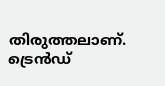തിരുത്തലാണ്. ട്രെൻഡ്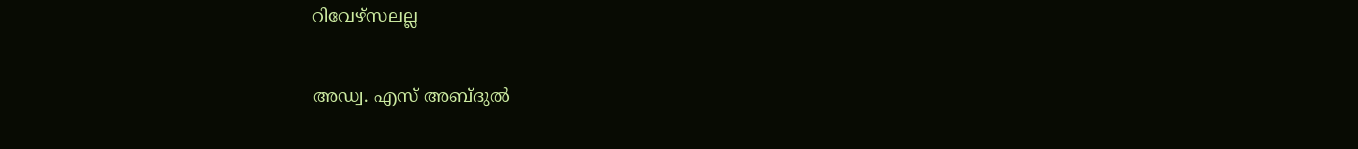റിവേഴ്‌സലല്ല

അഡ്വ. എസ് അബ്ദുൽ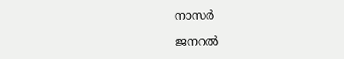നാസർ

ജനറൽ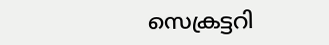സെക്രട്ടറി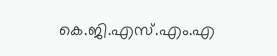കെ.ജി.എസ്.എം.എ